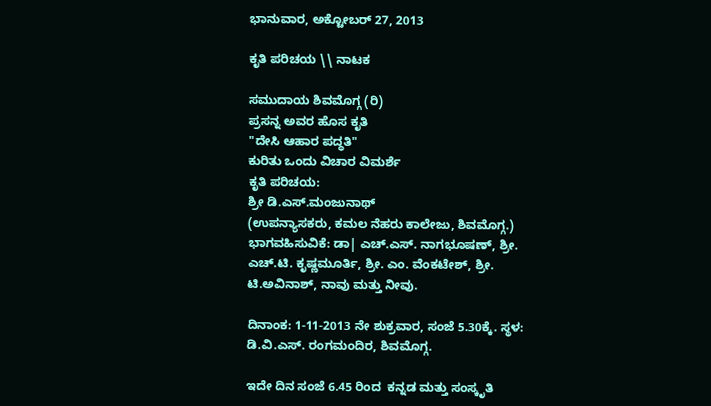ಭಾನುವಾರ, ಅಕ್ಟೋಬರ್ 27, 2013

ಕೃತಿ ಪರಿಚಯ \\ ನಾಟಕ

ಸಮುದಾಯ ಶಿವಮೊಗ್ಗ (ರಿ)
ಪ್ರಸನ್ನ ಅವರ ಹೊಸ ಕೃತಿ
"ದೇಸಿ ಆಹಾರ ಪದ್ಧತಿ"
ಕುರಿತು ಒಂದು ವಿಚಾರ ವಿಮರ್ಶೆ
ಕೃತಿ ಪರಿಚಯ:
ಶ್ರೀ ಡಿ.ಎಸ್.ಮಂಜುನಾಥ್
(ಉಪನ್ಯಾಸಕರು, ಕಮಲ ನೆಹರು ಕಾಲೇಜು, ಶಿವಮೊಗ್ಗ.)
ಭಾಗವಹಿಸುವಿಕೆ: ಡಾ| ಎಚ್.ಎಸ್. ನಾಗಭೂಷಣ್, ಶ್ರೀ. ಎಚ್.ಟಿ. ಕೃಷ್ಣಮೂರ್ತಿ, ಶ್ರೀ. ಎಂ. ವೆಂಕಟೇಶ್, ಶ್ರೀ. ಟಿ.ಅವಿನಾಶ್, ನಾವು ಮತ್ತು ನೀವು.

ದಿನಾಂಕ: 1-11-2013 ನೇ ಶುಕ್ರವಾರ, ಸಂಜೆ 5.30ಕ್ಕೆ. ಸ್ಥಳ: ಡಿ.ವಿ.ಎಸ್. ರಂಗಮಂದಿರ, ಶಿವಮೊಗ್ಗ.

ಇದೇ ದಿನ ಸಂಜೆ 6.45 ರಿಂದ  ಕನ್ನಡ ಮತ್ತು ಸಂಸ್ಕೃತಿ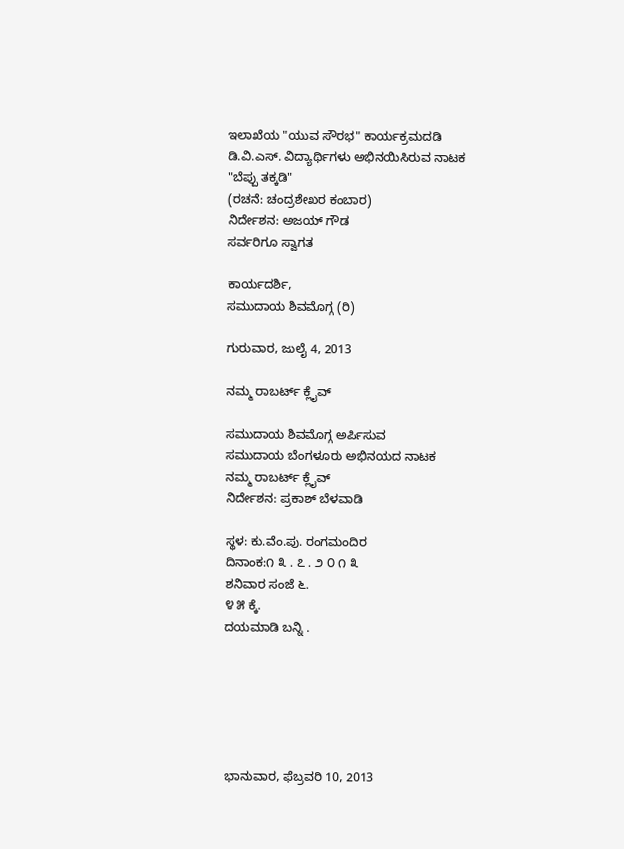ಇಲಾಖೆಯ "ಯುವ ಸೌರಭ" ಕಾರ್ಯಕ್ರಮದಡಿ
ಡಿ.ವಿ.ಎಸ್. ವಿದ್ಯಾರ್ಥಿಗಳು ಅಭಿನಯಿಸಿರುವ ನಾಟಕ
"ಬೆಪ್ಪು ತಕ್ಕಡಿ"
(ರಚನೆ: ಚಂದ್ರಶೇಖರ ಕಂಬಾರ)
ನಿರ್ದೇಶನ: ಅಜಯ್ ಗೌಡ
ಸರ್ವರಿಗೂ ಸ್ವಾಗತ

ಕಾರ್ಯದರ್ಶಿ,
ಸಮುದಾಯ ಶಿವಮೊಗ್ಗ (ರಿ)

ಗುರುವಾರ, ಜುಲೈ 4, 2013

ನಮ್ಮ ರಾಬರ್ಟ್ ಕ್ಲೈವ್

ಸಮುದಾಯ ಶಿವಮೊಗ್ಗ ಅರ್ಪಿಸುವ
ಸಮುದಾಯ ಬೆಂಗಳೂರು ಅಭಿನಯದ ನಾಟಕ
ನಮ್ಮ ರಾಬರ್ಟ್ ಕ್ಲೈವ್
ನಿರ್ದೇಶನ: ಪ್ರಕಾಶ್ ಬೆಳವಾಡಿ

ಸ್ಥಳ: ಕು.ವೆಂ.ಪು. ರಂಗಮಂದಿರ
ದಿನಾಂಕ:೧ ೩ . ೭ . ೨ ೦ ೧ ೩
ಶನಿವಾರ ಸಂಜೆ ೬.
೪ ೫ ಕ್ಕೆ.
ದಯಮಾಡಿ ಬನ್ನಿ .






ಭಾನುವಾರ, ಫೆಬ್ರವರಿ 10, 2013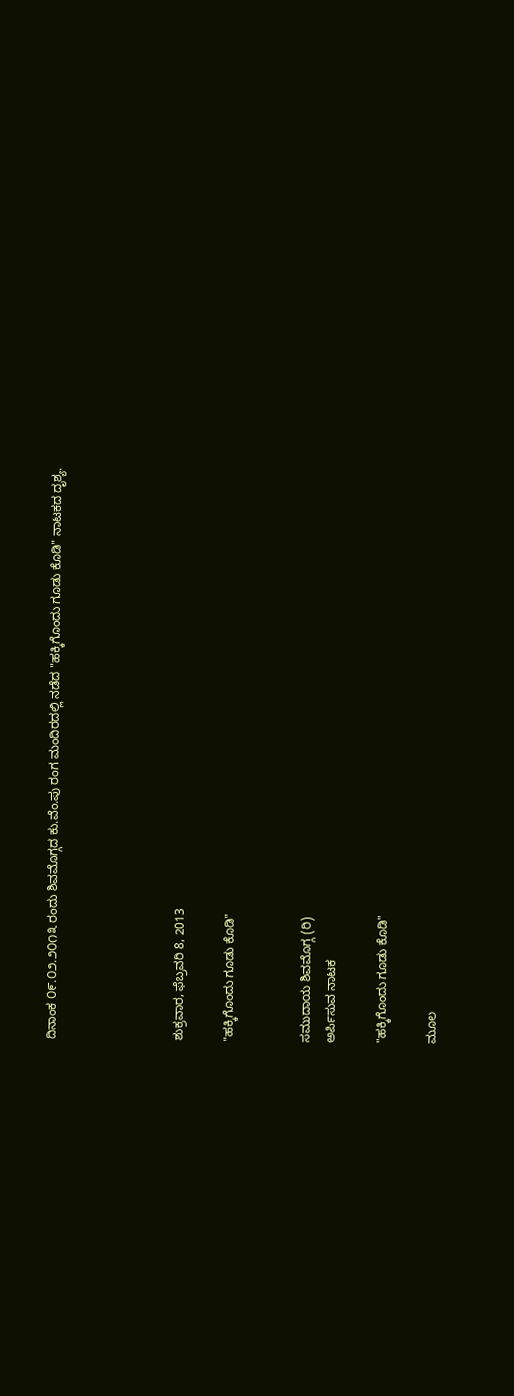ದಿನಾಂಕ ೦೯.೦೨.೨೦೧೩ ರಂದು ಶಿವಮೊಗ್ಗದ ಕು.ವೆಂ.ಪು ರಂಗ ಮಂದಿರದಲ್ಲಿ ನಡೆದ "ಹಕ್ಕಿಗೊಂದು ಗೂಡು ಕೊಡಿ" ನಾಟಕದ ದೃಶ್ಯ.




ಶುಕ್ರವಾರ, ಫೆಬ್ರವರಿ 8, 2013

"ಹಕ್ಕಿಗೊಂದು ಗೂಡು ಕೊಡಿ"


ಸಮುದಾಯ ಶಿವಮೊಗ್ಗ (ರಿ)
ಅರ್ಪಿಸುವ ನಾಟಕ

"ಹಕ್ಕಿಗೊಂದು ಗೂಡು ಕೊಡಿ"

ಮೂಲ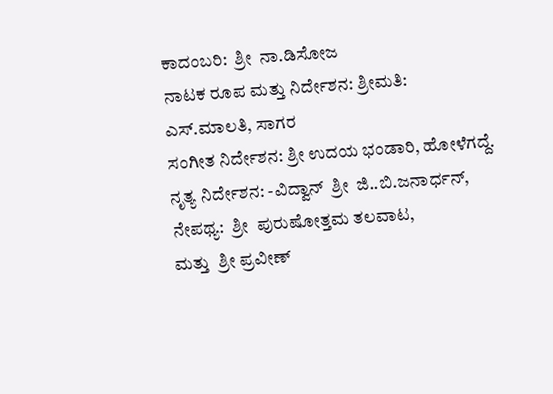ಕಾದಂಬರಿ:  ಶ್ರೀ  ನಾ.ಡಿಸೋಜ
ನಾಟಕ ರೂಪ ಮತ್ತು ನಿರ್ದೇಶನ: ಶ್ರೀಮತಿ: ಎಸ್.ಮಾಲತಿ, ಸಾಗರ
ಸಂಗೀತ ನಿರ್ದೇಶನ: ಶ್ರೀ ಉದಯ ಭಂಡಾರಿ, ಹೋಳೆಗದ್ದೆ.
ನೃತ್ಯ ನಿರ್ದೇಶನ: -ವಿದ್ವಾನ್  ಶ್ರೀ  ಜಿ..ಬಿ.ಜನಾರ್ಧನ್,
ನೇಪಥ್ಯ:  ಶ್ರೀ  ಪುರುಷೋತ್ತಮ ತಲವಾಟ,
ಮತ್ತು  ಶ್ರೀ ಪ್ರವೀಣ್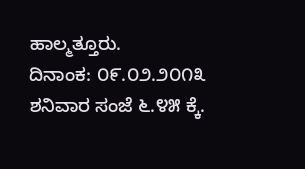ಹಾಲ್ಮತ್ತೂರು.
ದಿನಾಂಕ: ೦೯.೦೨.೨೦೧೩
ಶನಿವಾರ ಸಂಜೆ ೬.೪೫ ಕ್ಕೆ.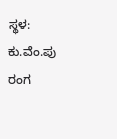ಸ್ಥಳ: ಕು.ವೆಂ.ಪು ರಂಗ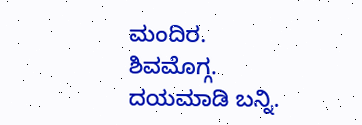ಮಂದಿರ.
ಶಿವಮೊಗ್ಗ.
ದಯಮಾಡಿ ಬನ್ನಿ.